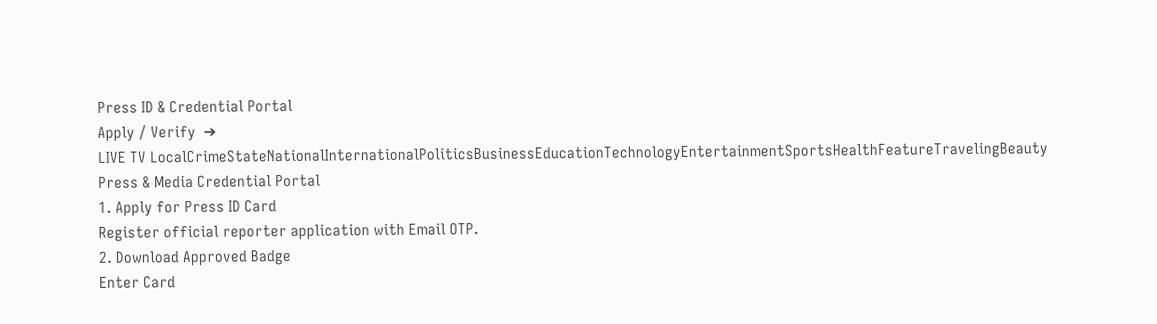Press ID & Credential Portal
Apply / Verify  ➔
LIVE TV LocalCrimeStateNationalInternationalPoliticsBusinessEducationTechnologyEntertainmentSportsHealthFeatureTravelingBeauty
Press & Media Credential Portal
1. Apply for Press ID Card
Register official reporter application with Email OTP.
2. Download Approved Badge
Enter Card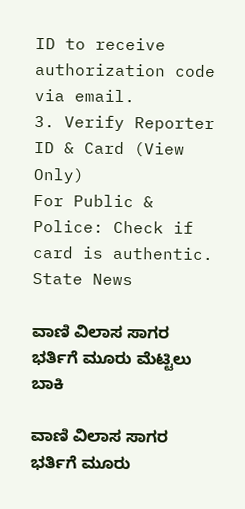ID to receive authorization code via email.
3. Verify Reporter ID & Card (View Only)
For Public & Police: Check if card is authentic.
State News

ವಾಣಿ ವಿಲಾಸ ಸಾಗರ ಭರ್ತಿಗೆ ಮೂರು ಮೆಟ್ಟಿಲು ಬಾಕಿ

ವಾಣಿ ವಿಲಾಸ ಸಾಗರ ಭರ್ತಿಗೆ ಮೂರು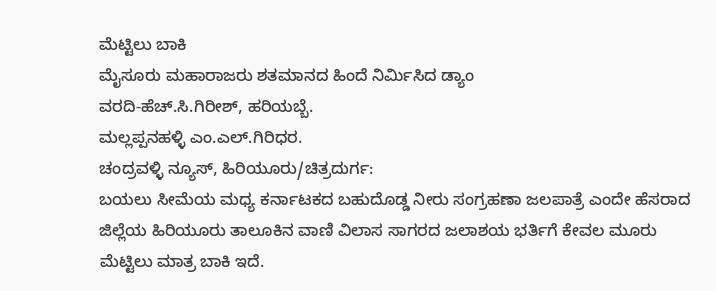ಮೆಟ್ಟಿಲು ಬಾಕಿ
ಮೈಸೂರು ಮಹಾರಾಜರು ಶತಮಾನದ ಹಿಂದೆ ನಿರ್ಮಿಸಿದ ಡ್ಯಾಂ
ವರದಿ-ಹೆಚ್.ಸಿ.ಗಿರೀಶ್, ಹರಿಯಬ್ಬೆ.
ಮಲ್ಲಪ್ಪನಹಳ್ಳಿ ಎಂ.ಎಲ್.ಗಿರಿಧರ.
ಚಂದ್ರವಳ್ಳಿ ನ್ಯೂಸ್, ಹಿರಿಯೂರು/ಚಿತ್ರದುರ್ಗ:
ಬಯಲು ಸೀಮೆಯ ಮಧ್ಯ ಕರ್ನಾಟಕದ ಬಹುದೊಡ್ಡ ನೀರು ಸಂಗ್ರಹಣಾ ಜಲಪಾತ್ರೆ ಎಂದೇ ಹೆಸರಾದ ಜಿಲ್ಲೆಯ ಹಿರಿಯೂರು ತಾಲೂಕಿನ ವಾಣಿ ವಿಲಾಸ ಸಾಗರದ ಜಲಾಶಯ ಭರ್ತಿಗೆ ಕೇವಲ ಮೂರು ಮೆಟ್ಟಿಲು ಮಾತ್ರ ಬಾಕಿ ಇದೆ.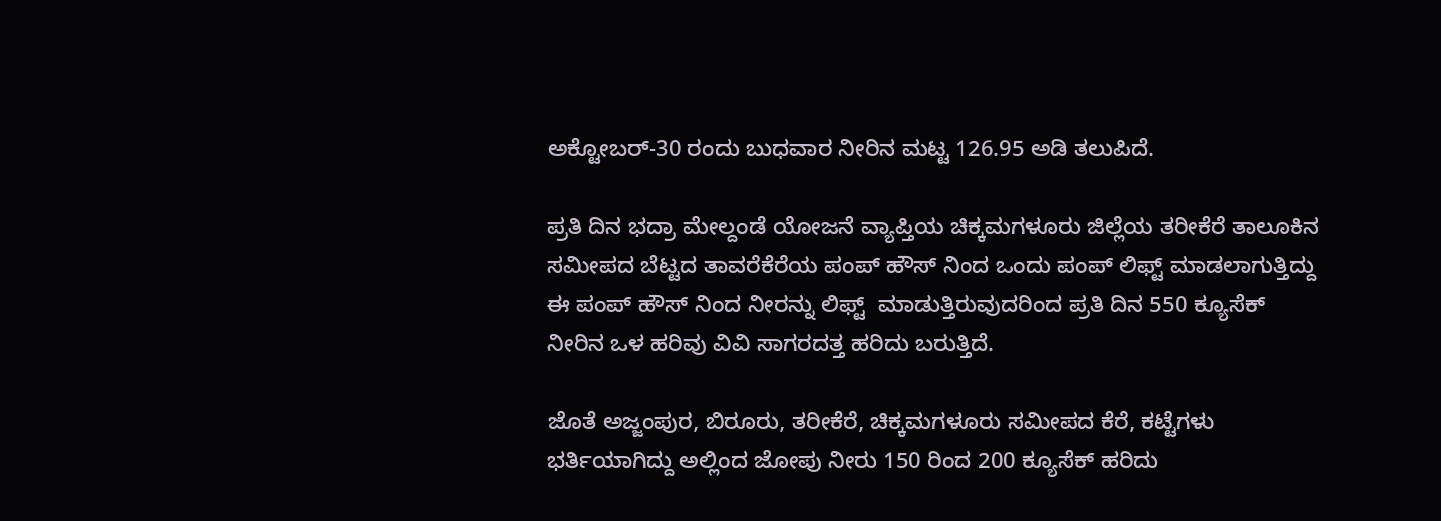ಅಕ್ಟೋಬರ್-30 ರಂದು ಬುಧವಾರ ನೀರಿನ ಮಟ್ಟ 126.95 ಅಡಿ ತಲುಪಿದೆ.

ಪ್ರತಿ ದಿನ ಭದ್ರಾ ಮೇಲ್ದಂಡೆ ಯೋಜನೆ ವ್ಯಾಪ್ತಿಯ ಚಿಕ್ಕಮಗಳೂರು ಜಿಲ್ಲೆಯ ತರೀಕೆರೆ ತಾಲೂಕಿನ ಸಮೀಪದ ಬೆಟ್ಟದ ತಾವರೆಕೆರೆಯ ಪಂಪ್ ಹೌಸ್ ನಿಂದ ಒಂದು ಪಂಪ್ ಲಿಫ್ಟ್ ಮಾಡಲಾಗುತ್ತಿದ್ದು ಈ ಪಂಪ್ ಹೌಸ್ ನಿಂದ ನೀರನ್ನು ಲಿಫ್ಟ್  ಮಾಡುತ್ತಿರುವುದರಿಂದ ಪ್ರತಿ ದಿನ 550 ಕ್ಯೂಸೆಕ್ ನೀರಿನ ಒಳ ಹರಿವು ವಿವಿ ಸಾಗರದತ್ತ ಹರಿದು ಬರುತ್ತಿದೆ.

ಜೊತೆ ಅಜ್ಜಂಪುರ, ಬಿರೂರು, ತರೀಕೆರೆ, ಚಿಕ್ಕಮಗಳೂರು ಸಮೀಪದ ಕೆರೆ, ಕಟ್ಟೆಗಳು ಭರ್ತಿಯಾಗಿದ್ದು ಅಲ್ಲಿಂದ ಜೋಪು ನೀರು 150 ರಿಂದ 200 ಕ್ಯೂಸೆಕ್ ಹರಿದು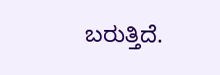ಬರುತ್ತಿದೆ.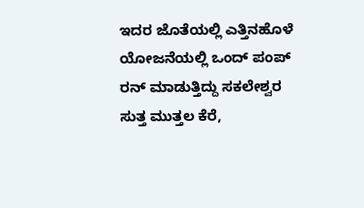ಇದರ ಜೊತೆಯಲ್ಲಿ ಎತ್ತಿನಹೊಳೆ ಯೋಜನೆಯಲ್ಲಿ ಒಂದ್ ಪಂಪ್ ರನ್ ಮಾಡುತ್ತಿದ್ದು ಸಕಲೇಶ್ವರ ಸುತ್ತ ಮುತ್ತಲ ಕೆರೆ,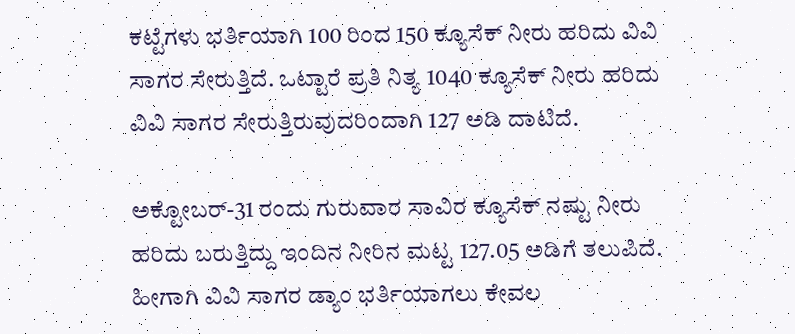ಕಟ್ಟೆಗಳು ಭರ್ತಿಯಾಗಿ 100 ರಿಂದ 150 ಕ್ಯೂಸೆಕ್ ನೀರು ಹರಿದು ವಿವಿ ಸಾಗರ ಸೇರುತ್ತಿದೆ. ಒಟ್ಟಾರೆ ಪ್ರತಿ ನಿತ್ಯ 1040 ಕ್ಯೂಸೆಕ್ ನೀರು ಹರಿದು ವಿವಿ ಸಾಗರ ಸೇರುತ್ತಿರುವುದರಿಂದಾಗಿ 127 ಅಡಿ ದಾಟಿದೆ.

ಅಕ್ಟೋಬರ್-31 ರಂದು ಗುರುವಾರ ಸಾವಿರ ಕ್ಯೂಸೆಕ್ ನಷ್ಟು ನೀರು ಹರಿದು ಬರುತ್ತಿದ್ದು ಇಂದಿನ ನೀರಿನ ಮಟ್ಟ 127.05 ಅಡಿಗೆ ತಲುಪಿದೆ. ಹೀಗಾಗಿ ವಿವಿ ಸಾಗರ ಡ್ಯಾಂ ಭರ್ತಿಯಾಗಲು ಕೇವಲ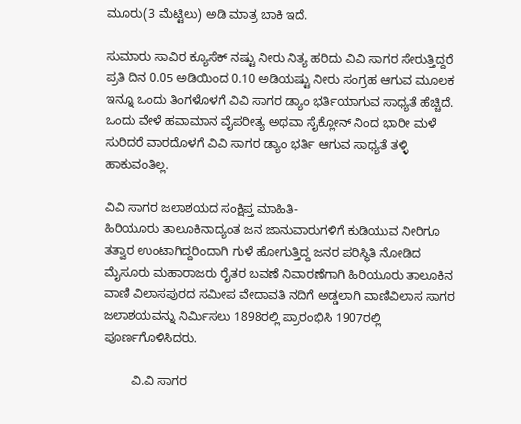ಮೂರು(3 ಮೆಟ್ಟಿಲು) ಅಡಿ ಮಾತ್ರ ಬಾಕಿ ಇದೆ.

ಸುಮಾರು ಸಾವಿರ ಕ್ಯೂಸೆಕ್ ನಷ್ಟು ನೀರು ನಿತ್ಯ ಹರಿದು ವಿವಿ ಸಾಗರ ಸೇರುತ್ತಿದ್ದರೆ ಪ್ರತಿ ದಿನ 0.05 ಅಡಿಯಿಂದ 0.10 ಅಡಿಯಷ್ಟು ನೀರು ಸಂಗ್ರಹ ಆಗುವ ಮೂಲಕ ಇನ್ನೂ ಒಂದು ತಿಂಗಳೊಳಗೆ ವಿವಿ ಸಾಗರ ಡ್ಯಾಂ ಭರ್ತಿಯಾಗುವ ಸಾಧ್ಯತೆ ಹೆಚ್ಚಿದೆ. ಒಂದು ವೇಳೆ ಹವಾಮಾನ ವೈಪರೀತ್ಯ ಅಥವಾ ಸೈಕ್ಲೋನ್ ನಿಂದ ಭಾರೀ ಮಳೆ ಸುರಿದರೆ ವಾರದೊಳಗೆ ವಿವಿ ಸಾಗರ ಡ್ಯಾಂ ಭರ್ತಿ ಆಗುವ ಸಾಧ್ಯತೆ ತಳ್ಳಿ ಹಾಕುವಂತಿಲ್ಲ.

ವಿವಿ ಸಾಗರ ಜಲಾಶಯದ ಸಂಕ್ಷಿಪ್ತ ಮಾಹಿತಿ-
ಹಿರಿಯೂರು ತಾಲೂಕಿನಾದ್ಯಂತ ಜನ ಜಾನುವಾರುಗಳಿಗೆ ಕುಡಿಯುವ ನೀರಿಗೂ ತತ್ವಾರ ಉಂಟಾಗಿದ್ದರಿಂದಾಗಿ ಗುಳೆ ಹೋಗುತ್ತಿದ್ದ ಜನರ ಪರಿಸ್ಥಿತಿ ನೋಡಿದ ಮೈಸೂರು ಮಹಾರಾಜರು ರೈತರ ಬವಣೆ ನಿವಾರಣೆಗಾಗಿ ಹಿರಿಯೂರು ತಾಲೂಕಿನ ವಾಣಿ ವಿಲಾಸಪುರದ ಸಮೀಪ ವೇದಾವತಿ ನದಿಗೆ ಅಡ್ಡಲಾಗಿ ವಾಣಿವಿಲಾಸ ಸಾಗರ ಜಲಾಶಯವನ್ನು ನಿರ್ಮಿಸಲು 1898ರಲ್ಲಿ ಪ್ರಾರಂಭಿಸಿ 1907ರಲ್ಲಿ ಪೂರ್ಣಗೊಳಿಸಿದರು.

        ವಿ.ವಿ ಸಾಗರ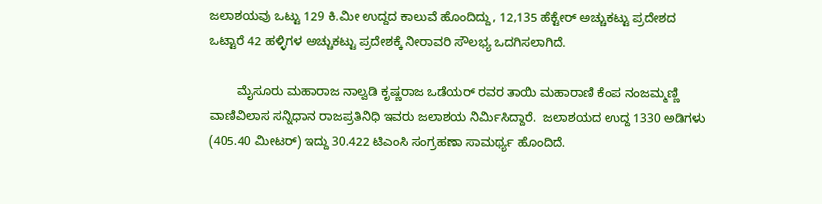ಜಲಾಶಯವು ಒಟ್ಟು 129 ಕಿ.ಮೀ ಉದ್ದದ ಕಾಲುವೆ ಹೊಂದಿದ್ದು, 12,135 ಹೆಕ್ಟೇರ್ ಅಚ್ಚುಕಟ್ಟು ಪ್ರದೇಶದ ಒಟ್ಟಾರೆ 42 ಹಳ್ಳಿಗಳ ಅಚ್ಚುಕಟ್ಟು ಪ್ರದೇಶಕ್ಕೆ ನೀರಾವರಿ ಸೌಲಭ್ಯ ಒದಗಿಸಲಾಗಿದೆ.

        ಮೈಸೂರು ಮಹಾರಾಜ ನಾಲ್ವಡಿ ಕೃಷ್ಣರಾಜ ಒಡೆಯರ್ ರವರ ತಾಯಿ ಮಹಾರಾಣಿ ಕೆಂಪ ನಂಜಮ್ಮಣ್ಣಿ ವಾಣಿವಿಲಾಸ ಸನ್ನಿಧಾನ ರಾಜಪ್ರತಿನಿಧಿ ಇವರು ಜಲಾಶಯ ನಿರ್ಮಿಸಿದ್ದಾರೆ.  ಜಲಾಶಯದ ಉದ್ದ 1330 ಅಡಿಗಳು (405.40 ಮೀಟರ್) ಇದ್ದು 30.422 ಟಿಎಂಸಿ ಸಂಗ್ರಹಣಾ ಸಾಮರ್ಥ್ಯ ಹೊಂದಿದೆ.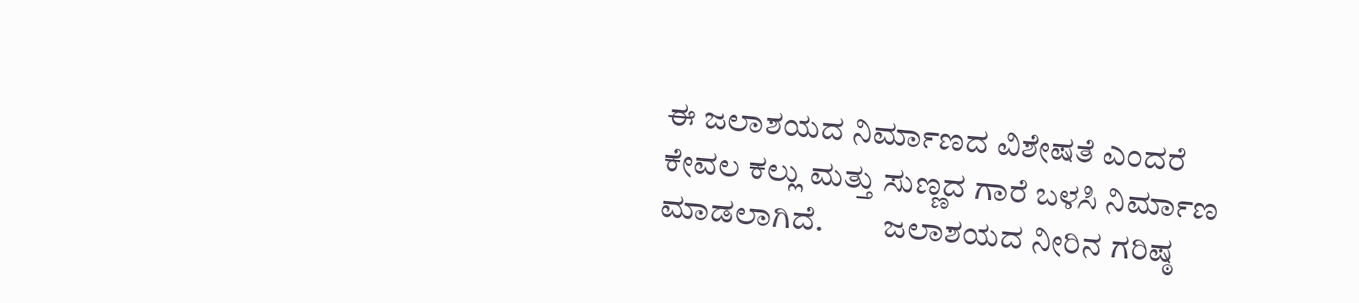ಈ ಜಲಾಶಯದ ನಿರ್ಮಾಣದ ವಿಶೇಷತೆ ಎಂದರೆ ಕೇವಲ ಕಲ್ಲು ಮತ್ತು ಸುಣ್ಣದ ಗಾರೆ ಬಳಸಿ ನಿರ್ಮಾಣ ಮಾಡಲಾಗಿದೆ.         ಜಲಾಶಯದ ನೀರಿನ ಗರಿಷ್ಠ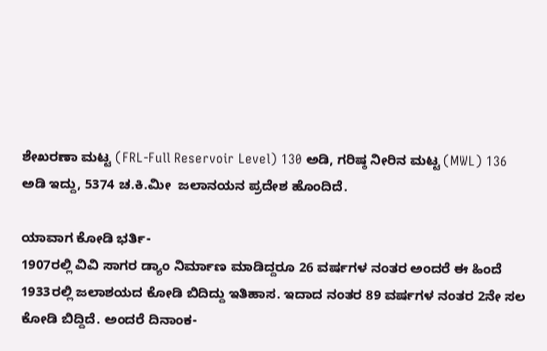ಶೇಖರಣಾ ಮಟ್ಟ (FRL-Full Reservoir Level) 130 ಅಡಿ, ಗರಿಷ್ಠ ನೀರಿನ ಮಟ್ಟ (MWL) 136 ಅಡಿ ಇದ್ದು, 5374 ಚ.ಕಿ.ಮೀ  ಜಲಾನಯನ ಪ್ರದೇಶ ಹೊಂದಿದೆ.

ಯಾವಾಗ ಕೋಡಿ ಭರ್ತಿ-
1907ರಲ್ಲಿ ವಿವಿ ಸಾಗರ ಡ್ಯಾಂ ನಿರ್ಮಾಣ ಮಾಡಿದ್ದರೂ 26 ವರ್ಷಗಳ ನಂತರ ಅಂದರೆ ಈ ಹಿಂದೆ 1933ರಲ್ಲಿ ಜಲಾಶಯದ ಕೋಡಿ ಬಿದಿದ್ದು ಇತಿಹಾಸ. ಇದಾದ ನಂತರ 89 ವರ್ಷಗಳ ನಂತರ 2ನೇ ಸಲ ಕೋಡಿ ಬಿದ್ದಿದೆ. ಅಂದರೆ ದಿನಾಂಕ-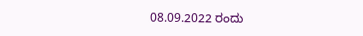08.09.2022 ರಂದು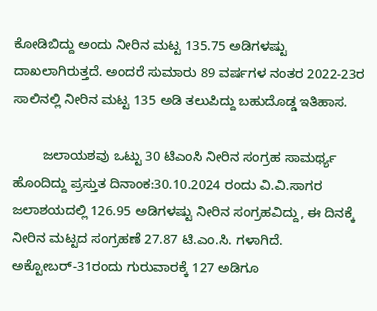ಕೋಡಿಬಿದ್ದು ಅಂದು ನೀರಿನ ಮಟ್ಟ 135.75 ಅಡಿಗಳಷ್ಟು ದಾಖಲಾಗಿರುತ್ತದೆ. ಅಂದರೆ ಸುಮಾರು 89 ವರ್ಷಗಳ ನಂತರ 2022-23ರ ಸಾಲಿನಲ್ಲಿ ನೀರಿನ ಮಟ್ಟ 135 ಅಡಿ ತಲುಪಿದ್ದು ಬಹುದೊಡ್ಡ ಇತಿಹಾಸ.

        ಜಲಾಯಶವು ಒಟ್ಟು 30 ಟಿಎಂಸಿ ನೀರಿನ ಸಂಗ್ರಹ ಸಾಮರ್ಥ್ಯ ಹೊಂದಿದ್ದು ಪ್ರಸ್ತುತ ದಿನಾಂಕ:30.10.2024 ರಂದು ವಿ.ವಿ.ಸಾಗರ ಜಲಾಶಯದಲ್ಲಿ 126.95 ಅಡಿಗಳಷ್ಟು ನೀರಿನ ಸಂಗ್ರಹವಿದ್ದು, ಈ ದಿನಕ್ಕೆ ನೀರಿನ ಮಟ್ಟದ ಸಂಗ್ರಹಣೆ 27.87 ಟಿ.ಎಂ.ಸಿ. ಗಳಾಗಿದೆ. ಅಕ್ಟೋಬರ್-31ರಂದು ಗುರುವಾರಕ್ಕೆ 127 ಅಡಿಗೂ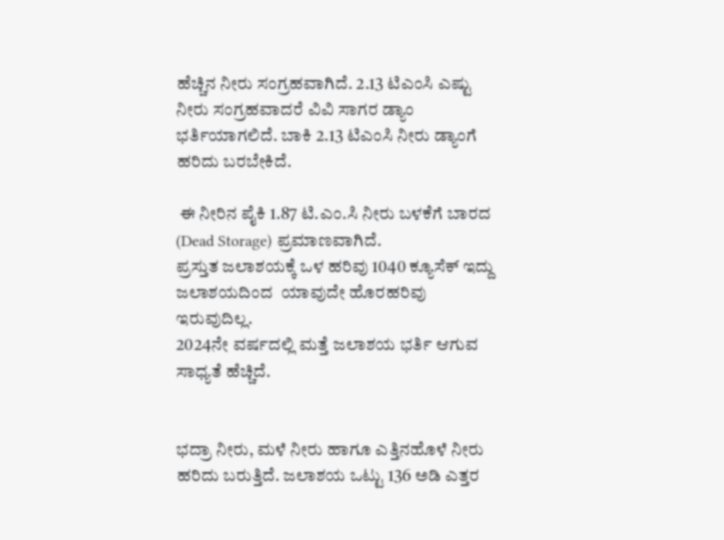ಹೆಚ್ಚಿನ ನೀರು ಸಂಗ್ರಹವಾಗಿದೆ. 2.13 ಟಿಎಂಸಿ ಎಷ್ಟು ನೀರು ಸಂಗ್ರಹವಾದರೆ ವಿವಿ ಸಾಗರ ಡ್ಯಾಂ ಭರ್ತಿಯಾಗಲಿದೆ. ಬಾಕಿ 2.13 ಟಿಎಂಸಿ ನೀರು ಡ್ಯಾಂಗೆ ಹರಿದು ಬರಬೇಕಿದೆ.

 ಈ ನೀರಿನ ಪೈಕಿ 1.87 ಟಿ.ಎಂ.ಸಿ ನೀರು ಬಳಕೆಗೆ ಬಾರದ (Dead Storage) ಪ್ರಮಾಣವಾಗಿದೆ.
ಪ್ರಸ್ತುತ ಜಲಾಶಯಕ್ಕೆ ಒಳ ಹರಿವು 1040 ಕ್ಯೂಸೆಕ್ ಇದ್ದು
ಜಲಾಶಯದಿಂದ  ಯಾವುದೇ ಹೊರಹರಿವು ಇರುವುದಿಲ್ಲ.
2024ನೇ ವರ್ಷದಲ್ಲಿ ಮತ್ತೆ ಜಲಾಶಯ ಭರ್ತಿ ಆಗುವ ಸಾಧ್ಯತೆ ಹೆಚ್ಚಿದೆ.


ಭದ್ರಾ ನೀರು, ಮಳೆ ನೀರು ಹಾಗೂ ಎತ್ತಿನಹೊಳೆ ನೀರು ಹರಿದು ಬರುತ್ತಿದೆ. ಜಲಾಶಯ ಒಟ್ಟು 136 ಅಡಿ ಎತ್ತರ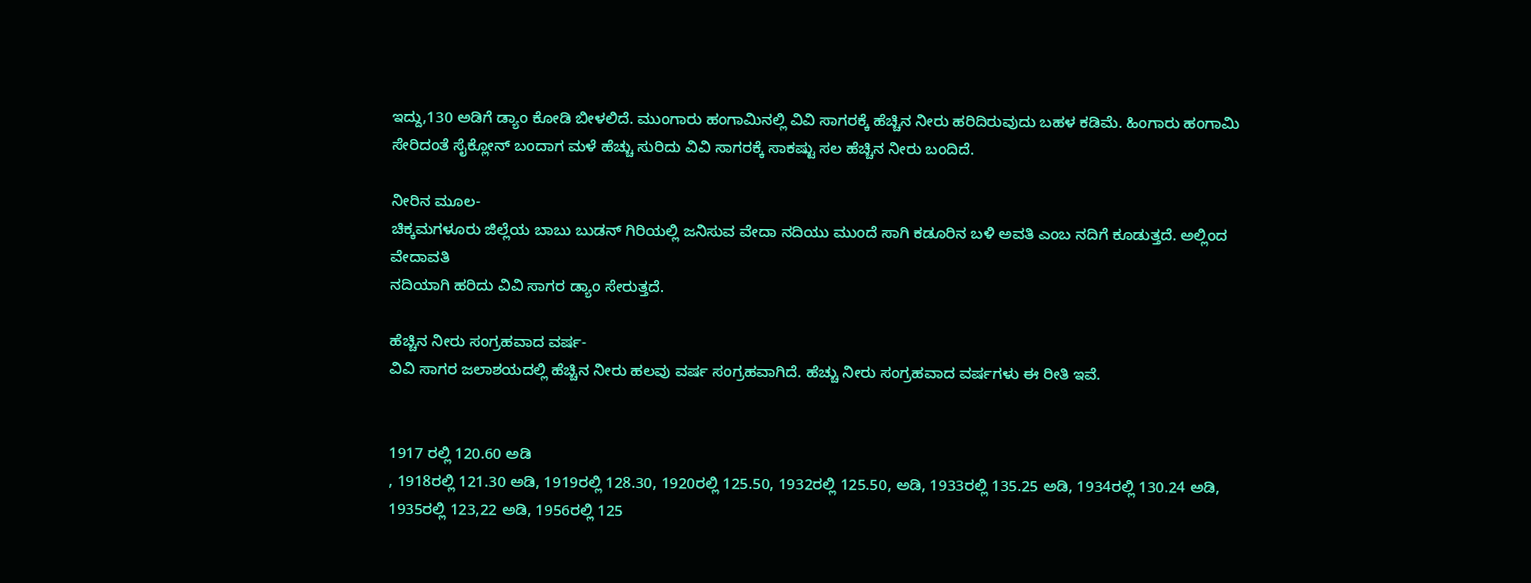ಇದ್ದು,130 ಅಡಿಗೆ ಡ್ಯಾಂ ಕೋಡಿ ಬೀಳಲಿದೆ. ಮುಂಗಾರು ಹಂಗಾಮಿನಲ್ಲಿ ವಿವಿ ಸಾಗರಕ್ಕೆ ಹೆಚ್ಚಿನ ನೀರು ಹರಿದಿರುವುದು ಬಹಳ ಕಡಿಮೆ. ಹಿಂಗಾರು ಹಂಗಾಮಿ ಸೇರಿದಂತೆ ಸೈಕ್ಲೋನ್ ಬಂದಾಗ ಮಳೆ ಹೆಚ್ಚು ಸುರಿದು ವಿವಿ ಸಾಗರಕ್ಕೆ ಸಾಕಷ್ಟು ಸಲ ಹೆಚ್ಚಿನ ನೀರು ಬಂದಿದೆ.

ನೀರಿನ ಮೂಲ-
ಚಿಕ್ಕಮಗಳೂರು ಜಿಲ್ಲೆಯ ಬಾಬು ಬುಡನ್ ಗಿರಿಯಲ್ಲಿ ಜನಿಸುವ ವೇದಾ ನದಿಯು ಮುಂದೆ ಸಾಗಿ ಕಡೂರಿನ ಬಳಿ ಅವತಿ ಎಂಬ ನದಿಗೆ ಕೂಡುತ್ತದೆ. ಅಲ್ಲಿಂದ  ವೇದಾವತಿ
ನದಿಯಾಗಿ ಹರಿದು ವಿವಿ ಸಾಗರ ಡ್ಯಾಂ ಸೇರುತ್ತದೆ.

ಹೆಚ್ಚಿನ ನೀರು ಸಂಗ್ರಹವಾದ ವರ್ಷ-
ವಿವಿ ಸಾಗರ ಜಲಾಶಯದಲ್ಲಿ ಹೆಚ್ಚಿನ ನೀರು ಹಲವು ವರ್ಷ ಸಂಗ್ರಹವಾಗಿದೆ. ಹೆಚ್ಚು ನೀರು ಸಂಗ್ರಹವಾದ ವರ್ಷಗಳು ಈ ರೀತಿ ಇವೆ.


1917 ರಲ್ಲಿ 120.60 ಅಡಿ
, 1918ರಲ್ಲಿ 121.30 ಅಡಿ, 1919ರಲ್ಲಿ 128.30, 1920ರಲ್ಲಿ 125.50, 1932ರಲ್ಲಿ 125.50, ಅಡಿ, 1933ರಲ್ಲಿ 135.25 ಅಡಿ, 1934ರಲ್ಲಿ 130.24 ಅಡಿ, 1935ರಲ್ಲಿ 123,22 ಅಡಿ, 1956ರಲ್ಲಿ 125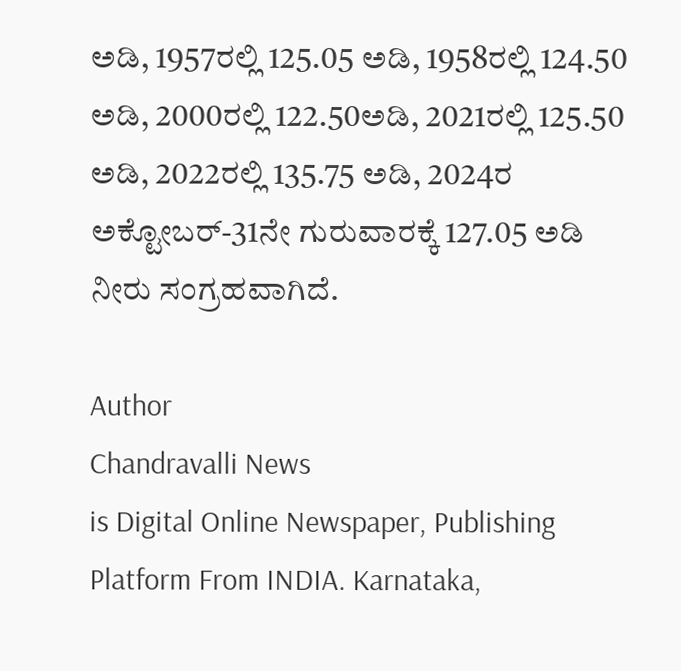ಅಡಿ, 1957ರಲ್ಲಿ 125.05 ಅಡಿ, 1958ರಲ್ಲಿ 124.50 ಅಡಿ, 2000ರಲ್ಲಿ 122.50ಅಡಿ, 2021ರಲ್ಲಿ 125.50 ಅಡಿ, 2022ರಲ್ಲಿ 135.75 ಅಡಿ, 2024ರ ಅಕ್ಟೋಬರ್-31ನೇ ಗುರುವಾರಕ್ಕೆ 127.05 ಅಡಿ ನೀರು ಸಂಗ್ರಹವಾಗಿದೆ.

Author
Chandravalli News
is Digital Online Newspaper, Publishing Platform From INDIA. Karnataka,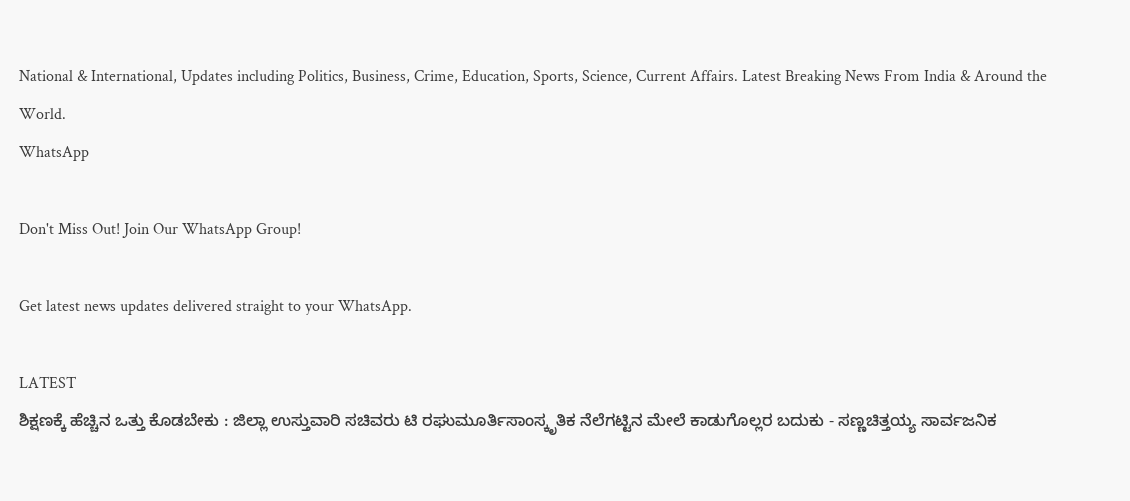National & International, Updates including Politics, Business, Crime, Education, Sports, Science, Current Affairs. Latest Breaking News From India & Around the World.
WhatsApp

Don't Miss Out! Join Our WhatsApp Group!

Get latest news updates delivered straight to your WhatsApp.

LATEST
ಶಿಕ್ಷಣಕ್ಕೆ ಹೆಚ್ಚಿನ ಒತ್ತು ಕೊಡಬೇಕು : ಜಿಲ್ಲಾ ಉಸ್ತುವಾರಿ ಸಚಿವರು ಟಿ ರಘುಮೂರ್ತಿಸಾಂಸ್ಕೃತಿಕ ನೆಲೆಗಟ್ಟಿನ ಮೇಲೆ ಕಾಡುಗೊಲ್ಲರ ಬದುಕು - ಸಣ್ಣಚಿತ್ತಯ್ಯ ಸಾರ್ವಜನಿಕ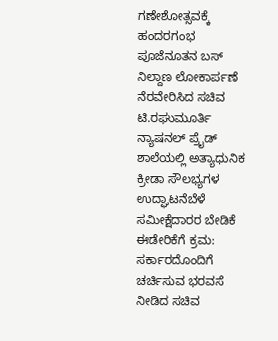ಗಣೇಶೋತ್ಸವಕ್ಕೆ ಹಂದರಗಂಭ ಪೂಜೆನೂತನ ಬಸ್ ನಿಲ್ದಾಣ ಲೋಕಾರ್ಪಣೆ ನೆರವೇರಿಸಿದ ಸಚಿವ ಟಿ.ರಘುಮೂರ್ತಿ ನ್ಯಾಷನಲ್ ಪ್ರೈಡ್ ಶಾಲೆಯಲ್ಲಿ ಅತ್ಯಾಧುನಿಕ ಕ್ರೀಡಾ ಸೌಲಭ್ಯಗಳ ಉದ್ಘಾಟನೆಬೆಳೆ ಸಮೀಕ್ಷೆದಾರರ ಬೇಡಿಕೆ ಈಡೇರಿಕೆಗೆ ಕ್ರಮ: ಸರ್ಕಾರದೊಂದಿಗೆ ಚರ್ಚಿಸುವ ಭರವಸೆ ನೀಡಿದ ಸಚಿವ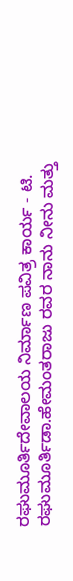ರಘುಮೂರ್ತಿದೇವಾಲಯ ನಿರ್ಮಾಣ ಪವಿತ್ರ ಕಾರ್ಯ - ಟಿ. ರಘುಮೂರ್ತಿಡಾ.ಹೇಮಂತರಾಜು ರವರ ನಾನು ನೀನು ಮತ್ತು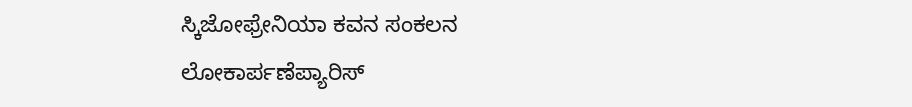ಸ್ಕಿಜೋಫ್ರೇನಿಯಾ ಕವನ ಸಂಕಲನ ಲೋಕಾರ್ಪಣೆಪ್ಯಾರಿಸ್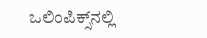ಒಲಿಂಪಿಕ್ಸ್‌ನಲ್ಲಿ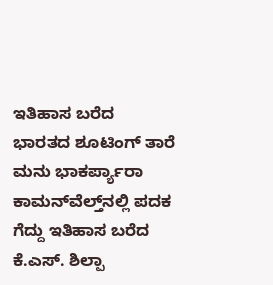ಇತಿಹಾಸ ಬರೆದ ಭಾರತದ ಶೂಟಿಂಗ್ ತಾರೆ ಮನು ಭಾಕರ್ಪ್ಯಾರಾ ಕಾಮನ್‌ವೆಲ್ತ್‌ನಲ್ಲಿ ಪದಕ ಗೆದ್ದು ಇತಿಹಾಸ ಬರೆದ ಕೆ.ಎಸ್. ಶಿಲ್ಪಾ